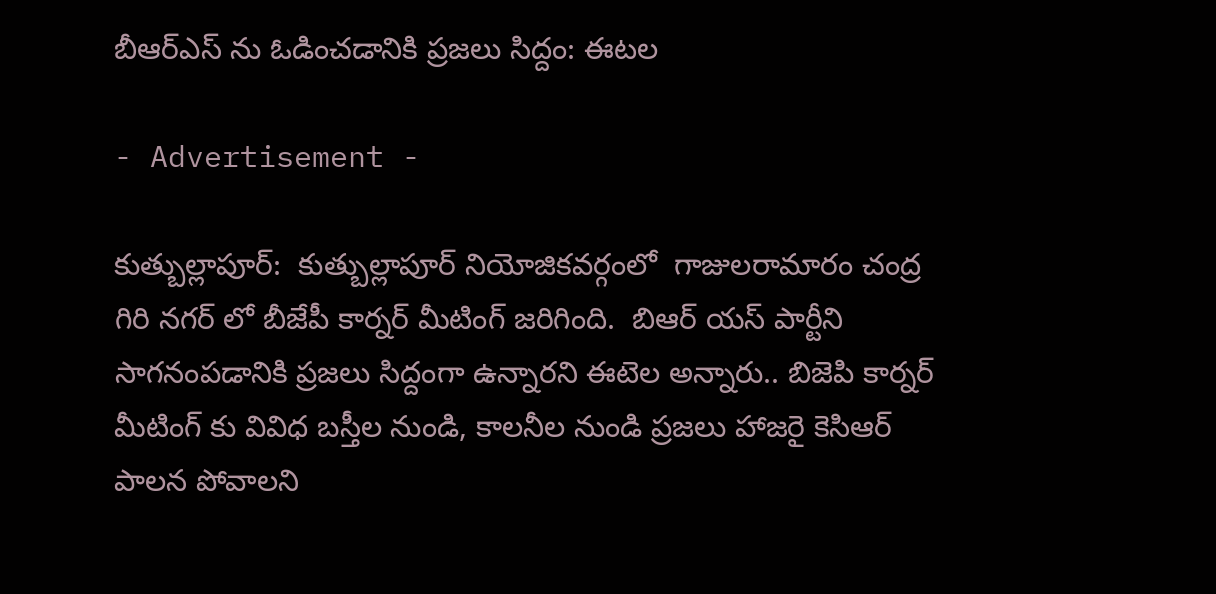బీఆర్ఎస్ ను ఓడించడానికి ప్రజలు సిద్దం: ఈటల

- Advertisement -

కుత్బుల్లాపూర్:  కుత్బుల్లాపూర్ నియోజికవర్గంలో  గాజులరామారం చంద్ర గిరి నగర్ లో బీజేపీ కార్నర్ మీటింగ్ జరిగింది.  బిఆర్ యస్ పార్టీని సాగనంపడానికి ప్రజలు సిద్దంగా ఉన్నారని ఈటెల అన్నారు.. బిజెపి కార్నర్ మీటింగ్ కు వివిధ బస్తీల నుండి, కాలనీల నుండి ప్రజలు హాజరై కెసిఆర్ పాలన పోవాలని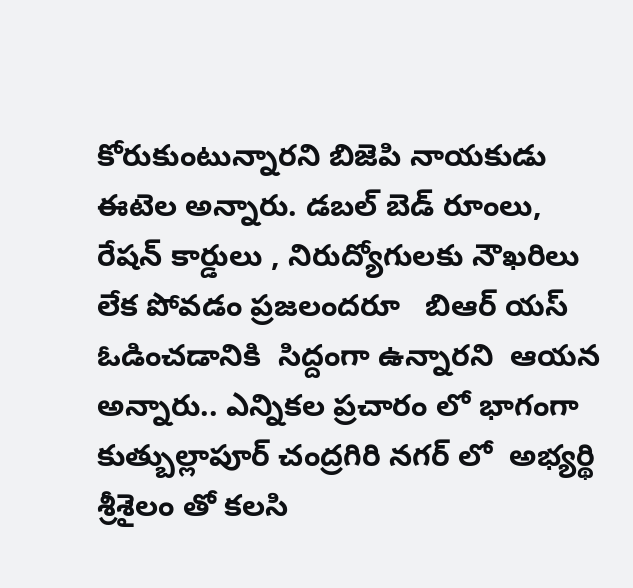కోరుకుంటున్నారని బిజెపి నాయకుడు ఈటెల అన్నారు. డబల్ బెడ్ రూంలు, రేషన్ కార్డులు , నిరుద్యోగులకు నౌఖరిలు లేక పోవడం ప్రజలందరూ   బిఆర్ యస్ ఓడించడానికి  సిద్దంగా ఉన్నారని  ఆయన అన్నారు.. ఎన్నికల ప్రచారం లో భాగంగా కుత్బుల్లాపూర్ చంద్రగిరి నగర్ లో  అభ్యర్థి శ్రీశైలం తో కలసి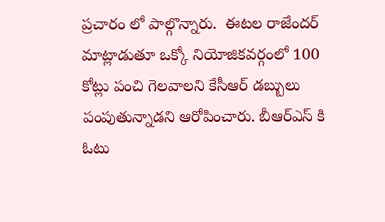ప్రచారం లో పాల్గొన్నారు.  ఈటల రాజేందర్ మాట్లాడుతూ ఒక్కో నియోజికవర్గంలో 100 కోట్లు పంచి గెలవాలని కేసీఆర్ డబ్బులు పంపుతున్నాడని ఆరోపించారు. బీఆర్ఎస్ కి ఓటు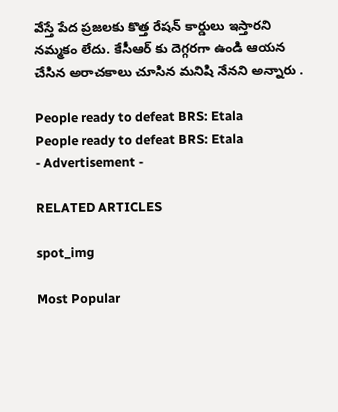వేస్తే పేద ప్రజలకు కొత్త రేషన్ కార్డులు ఇస్తారని నమ్మకం లేదు. కేసీఆర్ కు దెగ్గరగా ఉండి ఆయన చేసిన అరాచకాలు చూసిన మనిషి నేనని అన్నారు .

People ready to defeat BRS: Etala
People ready to defeat BRS: Etala
- Advertisement -

RELATED ARTICLES

spot_img

Most Popular